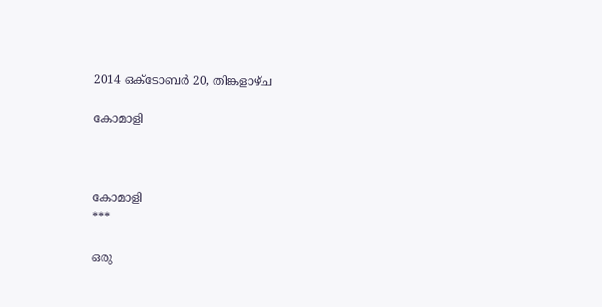2014 ഒക്‌ടോബർ 20, തിങ്കളാഴ്‌ച

കോമാളി



കോമാളി
***

ഒരു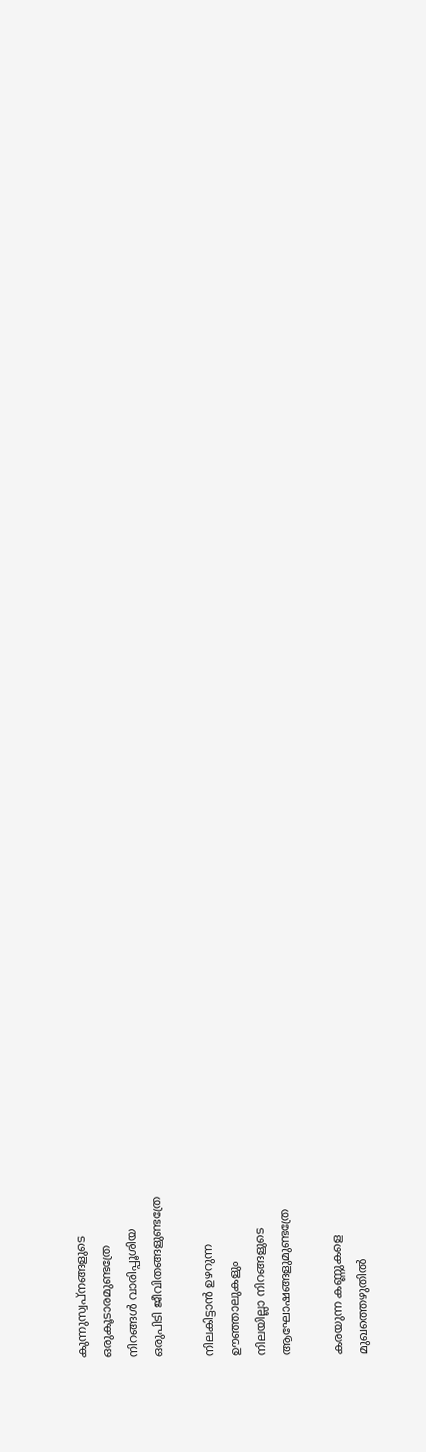കുന്നുസ്വപ്നങ്ങളുടെ
ഒരുകൂടാരമുണ്ടത്രേ
നിറങ്ങൾ വാരിപ്പൂശിയ
ഒരുപിടി ജീവിതങ്ങളുണ്ടത്രേ

നിലകിട്ടാൻ ഉഴറുന്ന
ഊഞ്ഞാലുകളും
നിലയില്ലാ നിറങ്ങളുടെ
ആഘോഷങ്ങളുമുണ്ടത്രേ

കരയുന്ന കണ്ണുകളെ
മുഖത്തെഴുതിൽ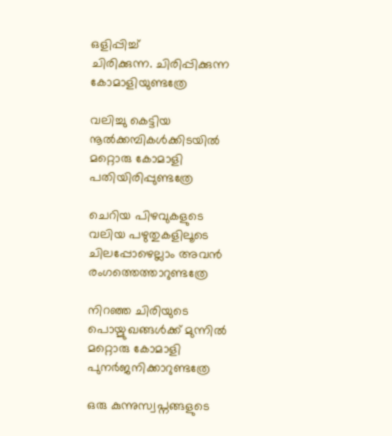ഒളിപ്പിച്ച്
ചിരിക്കുന്ന. ചിരിപ്പിക്കുന്ന
കോമാളിയുണ്ടത്രേ

വലിച്ചു കെട്ടിയ
നൂൽക്കമ്പികൾക്കിടയിൽ
മറ്റൊരു കോമാളി
പതിയിരിപ്പുണ്ടത്രേ

ചെറിയ പിഴവുകളുടെ
വലിയ പഴുതുകളിലൂടെ
ചിലപ്പോഴെല്ലാം അവൻ
രംഗത്തെത്താറുണ്ടത്രേ

നിറഞ്ഞ ചിരിയുടെ
പൊയ്മുഖങ്ങൾക്ക് മുന്നിൽ
മറ്റൊരു കോമാളി
പുനർജനിക്കാറുണ്ടത്രേ

ഒരു കുന്നുസ്വപ്നങ്ങളുടെ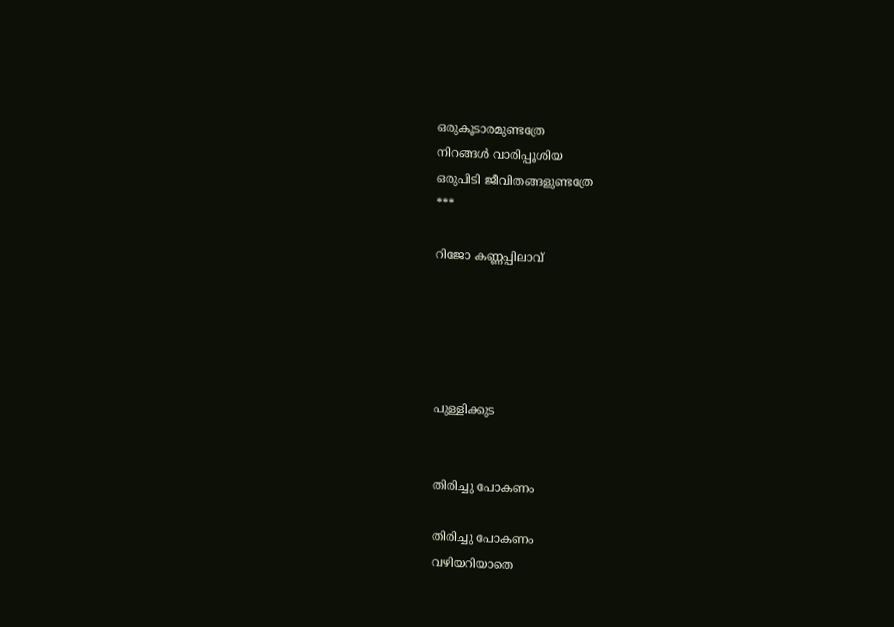ഒരുകൂടാരമുണ്ടത്രേ
നിറങ്ങൾ വാരിപ്പൂശിയ
ഒരുപിടി ജീവിതങ്ങളുണ്ടത്രേ
***

റിജോ കണ്ണപ്പിലാവ്





പുള്ളിക്കുട


തിരിച്ചു പോകണം

തിരിച്ചു പോകണം
വഴിയറിയാതെ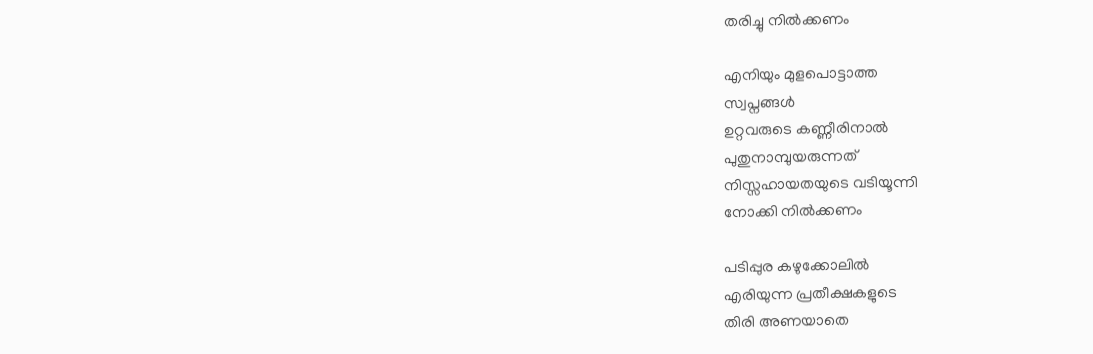തരിച്ചു നിൽക്കണം

എനിയും മുളപൊട്ടാത്ത
സ്വപ്നങ്ങൾ
ഉറ്റവരുടെ കണ്ണീരിനാൽ
പുതുനാമ്പുയരുന്നത്
നിസ്സഹായതയുടെ വടിയൂന്നി
നോക്കി നിൽക്കണം

പടിപ്പുര കഴുക്കോലിൽ
എരിയുന്ന പ്രതീക്ഷകളുടെ
തിരി അണയാതെ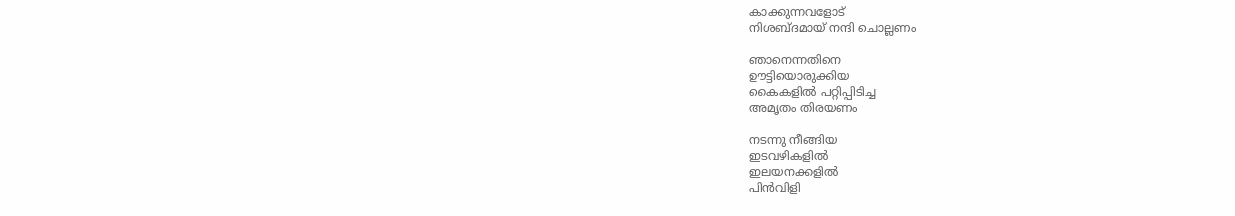കാക്കുന്നവളോട്
നിശബ്ദമായ് നന്ദി ചൊല്ലണം

ഞാനെന്നതിനെ
ഊട്ടിയൊരുക്കിയ
കൈകളിൽ പറ്റിപ്പിടിച്ച
അമൃതം തിരയണം

നടന്നു നീങ്ങിയ
ഇടവഴികളിൽ
ഇലയനക്കളിൽ
പിൻവിളി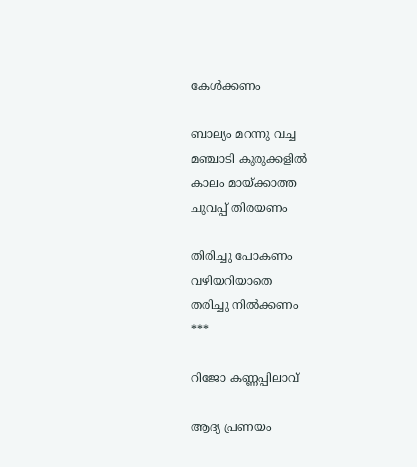കേൾക്കണം

ബാല്യം മറന്നു വച്ച
മഞ്ചാടി കുരുക്കളിൽ
കാലം മായ്ക്കാത്ത
ചുവപ്പ് തിരയണം

തിരിച്ചു പോകണം
വഴിയറിയാതെ
തരിച്ചു നിൽക്കണം
***

റിജോ കണ്ണപ്പിലാവ്

ആദ്യ പ്രണയം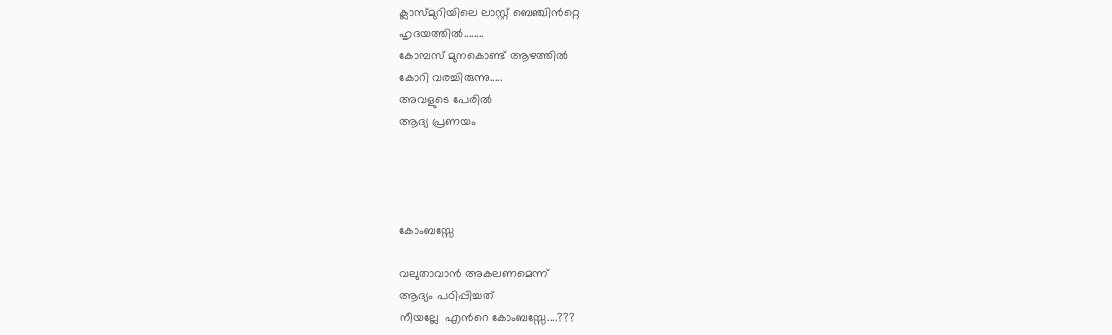ക്ലാസ്മുറിയിലെ ലാസ്റ്റ് ബെഞ്ചിൻറ്റെ
ഹൃദയത്തിൽ........
കോമ്പസ് മുനകൊണ്ട് ആഴത്തിൽ
കോറി വരച്ചിരുന്നു.....
അവളുടെ പേരില്‍
ആദ്യ പ്രണയം




കോംബസ്സേ

വലുതാവാന്‍ അകലണമെന്ന്
ആദ്യം പഠിപ്പിച്ചത്
നീയല്ലേ  എന്‍റെ കോംബസ്സേ....???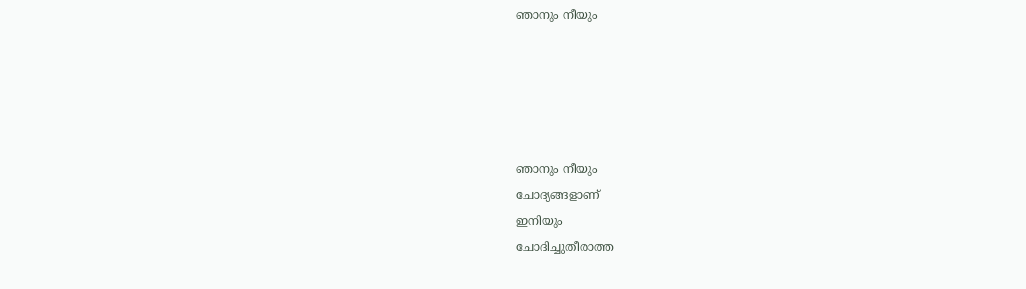ഞാനും നീയും





ഞാനും നീയും
ചോദ്യങ്ങളാണ്
ഇനിയും
ചോദിച്ചുതീരാത്ത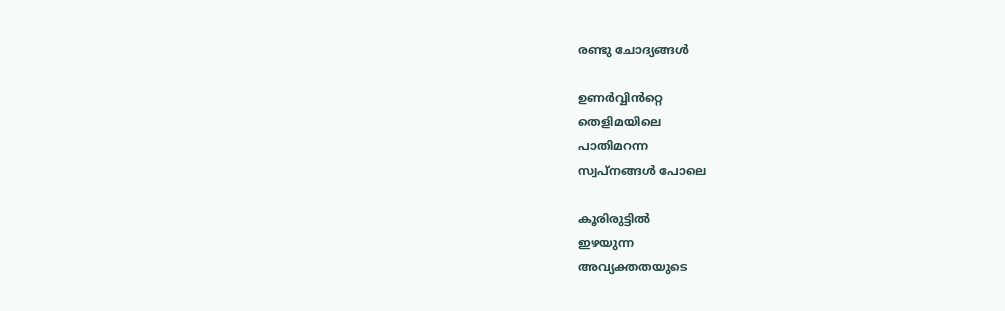രണ്ടു ചോദ്യങ്ങൾ

ഉണർവ്വിൻറ്റെ
തെളിമയിലെ
പാതിമറന്ന
സ്വപ്നങ്ങൾ പോലെ

കൂരിരുട്ടിൽ
ഇഴയുന്ന
അവ്യക്തതയുടെ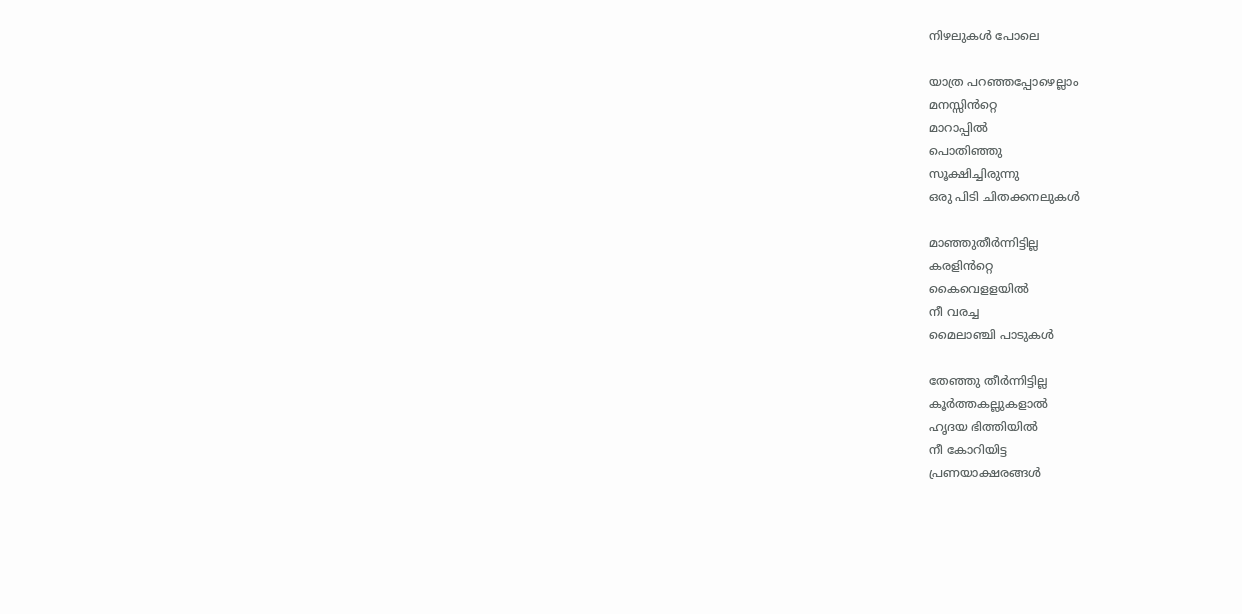നിഴലുകൾ പോലെ

യാത്ര പറഞ്ഞപ്പോഴെല്ലാം
മനസ്സിൻറ്റെ
മാറാപ്പിൽ
പൊതിഞ്ഞു
സൂക്ഷിച്ചിരുന്നു
ഒരു പിടി ചിതക്കനലുകൾ

മാഞ്ഞുതീർന്നിട്ടില്ല
കരളിൻറ്റെ
കൈവെളളയിൽ
നീ വരച്ച
മൈലാഞ്ചി പാടുകൾ

തേഞ്ഞു തീർന്നിട്ടില്ല
കൂർത്തകല്ലുകളാൽ
ഹൃദയ ഭിത്തിയിൽ
നീ കോറിയിട്ട
പ്രണയാക്ഷരങ്ങൾ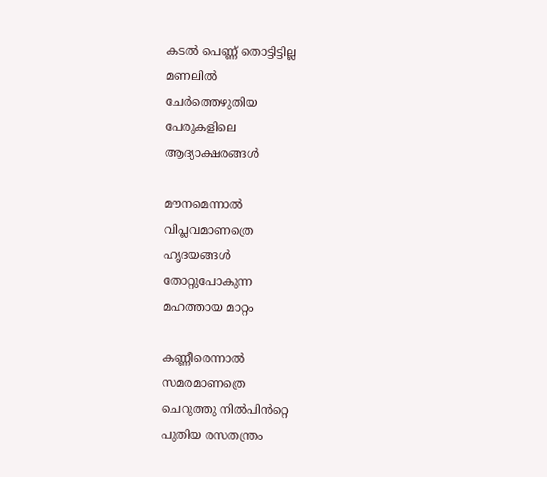കടൽ പെണ്ണ് തൊട്ടിട്ടില്ല
മണലിൽ
ചേർത്തെഴുതിയ
പേരുകളിലെ
ആദ്യാക്ഷരങ്ങൾ

മൗനമെന്നാൽ
വിപ്ലവമാണത്രെ
ഹൃദയങ്ങൾ
തോറ്റുപോകുന്ന
മഹത്തായ മാറ്റം

കണ്ണീരെന്നാൽ
സമരമാണത്രെ
ചെറുത്തു നിൽപിൻറ്റെ
പുതിയ രസതന്ത്രം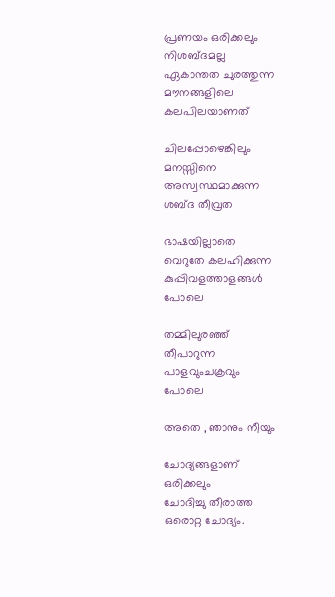പ്രണയം ഒരിക്കലും
നിശബ്ദമല്ല
ഏകാന്തത ചുരത്തുന്ന
മൗനങ്ങളിലെ
കലപിലയാണത്

ചിലപ്പോഴെങ്കിലും
മനസ്സിനെ
അസ്വസ്ഥമാക്കുന്ന
ശബ്ദ തീവ്രത

ഭാഷയില്ലാതെ
വെറുതേ കലഹിക്കുന്ന
കുപ്പിവളത്താളങ്ങൾ
പോലെ

തമ്മിലുരഞ്ഞ്
തീപാറുന്ന
പാളവുംചക്രവും
പോലെ

അതെ , ഞാനും നീയും

ചോദ്യങ്ങളാണ്
ഒരിക്കലും
ചോദിച്ചു തീരാത്ത
ഒരൊറ്റ ചോദ്യം.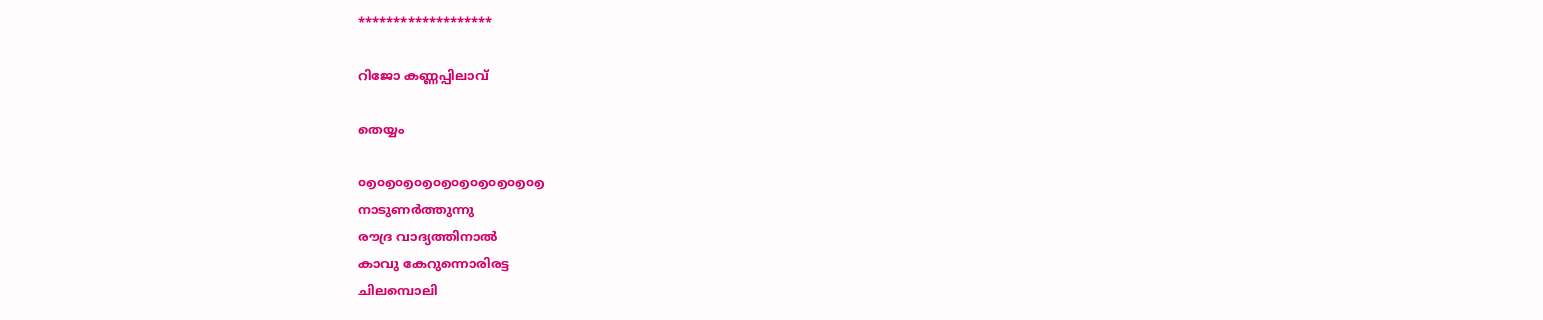*******************

റിജോ കണ്ണപ്പിലാവ്

തെയ്യം

൦൭൦൭൦൭൦൭൦൭൦൭൦൭൦൭൦൭൦൭
നാടുണർത്തുന്നു
രൗദ്ര വാദ്യത്തിനാൽ
കാവു കേറുന്നൊരിരട്ട
ചിലമ്പൊലി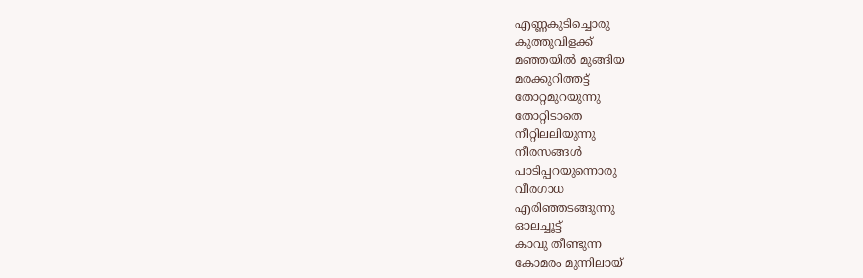എണ്ണകുടിച്ചൊരു
കുത്തുവിളക്ക്
മഞ്ഞയിൽ മുങ്ങിയ
മരക്കുറിത്തട്ട്
തോറ്റമുറയുന്നു
തോറ്റിടാതെ
നീറ്റിലലിയുന്നു
നീരസങ്ങൾ
പാടിപ്പറയുന്നൊരു
വീരഗാധ
എരിഞ്ഞടങ്ങുന്നു
ഓലച്ചൂട്ട്
കാവു തീണ്ടുന്ന
കോമരം മുന്നിലായ്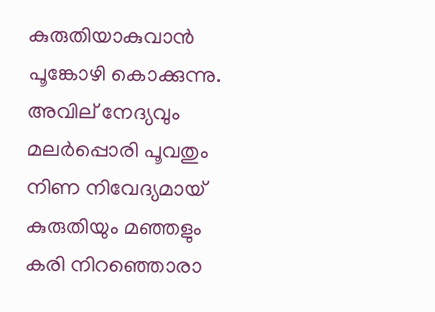കുരുതിയാകുവാൻ
പൂങ്കോഴി കൊക്കുന്നു.
അവില് നേദ്യവും
മലർപ്പൊരി പൂവതും
നിണ നിവേദ്യമായ്
കുരുതിയും മഞ്ഞളും
കരി നിറഞ്ഞൊരാ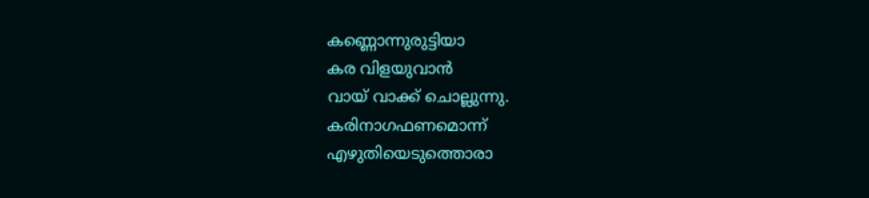കണ്ണൊന്നുരുട്ടിയാ
കര വിളയുവാൻ
വായ് വാക്ക് ചൊല്ലുന്നു.
കരിനാഗഫണമൊന്ന്
എഴുതിയെടുത്തൊരാ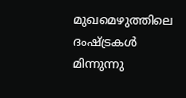മുഖമെഴുത്തിലെ
ദംഷ്ട്രകൾ മിന്നുന്നു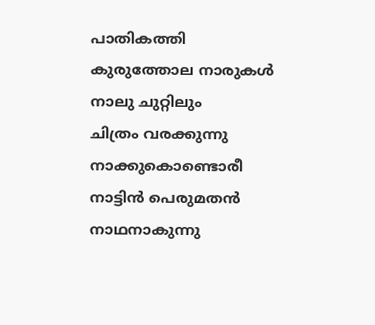പാതികത്തി
കുരുത്തോല നാരുകൾ
നാലു ചുറ്റിലും
ചിത്രം വരക്കുന്നു
നാക്കുകൊണ്ടൊരീ
നാട്ടിൻ പെരുമതൻ
നാഥനാകുന്നു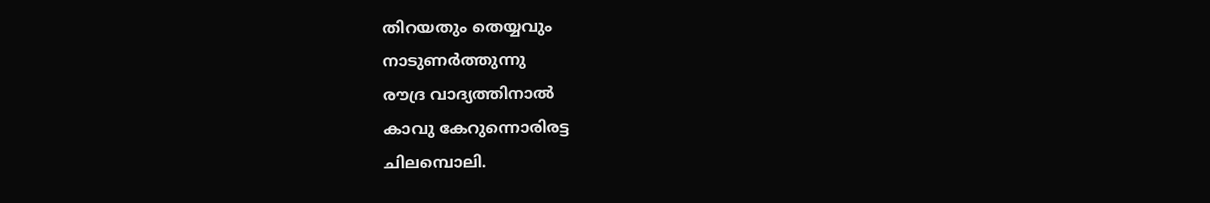തിറയതും തെയ്യവും
നാടുണർത്തുന്നു
രൗദ്ര വാദ്യത്തിനാൽ
കാവു കേറുന്നൊരിരട്ട
ചിലമ്പൊലി.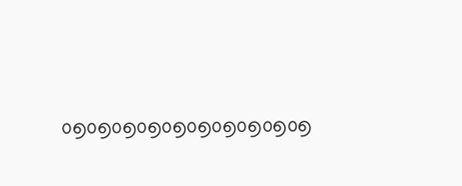൦൭൦൭൦൭൦൭൦൭൦൭൦൭൦൭൦൭൦൭